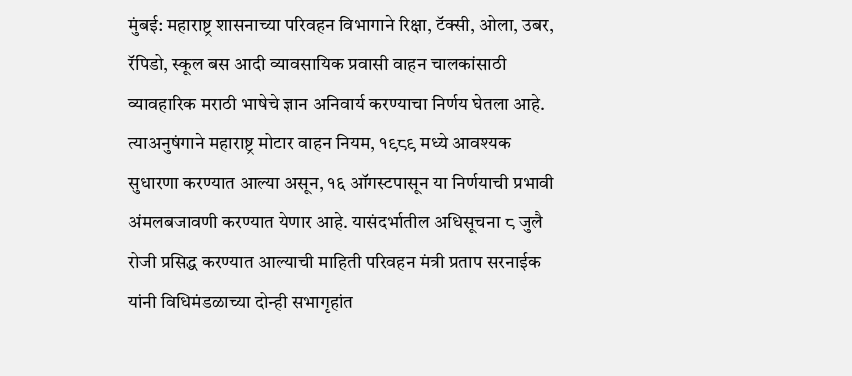मुंबई: महाराष्ट्र शासनाच्या परिवहन विभागाने रिक्षा, टॅक्सी, ओला, उबर, रॅपिडो, स्कूल बस आदी व्यावसायिक प्रवासी वाहन चालकांसाठी व्यावहारिक मराठी भाषेचे ज्ञान अनिवार्य करण्याचा निर्णय घेतला आहे.
त्याअनुषंगाने महाराष्ट्र मोटार वाहन नियम, १९८९ मध्ये आवश्यक सुधारणा करण्यात आल्या असून, १६ ऑगस्टपासून या निर्णयाची प्रभावी अंमलबजावणी करण्यात येणार आहे. यासंदर्भातील अधिसूचना ८ जुलै रोजी प्रसिद्ध करण्यात आल्याची माहिती परिवहन मंत्री प्रताप सरनाईक यांनी विधिमंडळाच्या दोन्ही सभागृहांत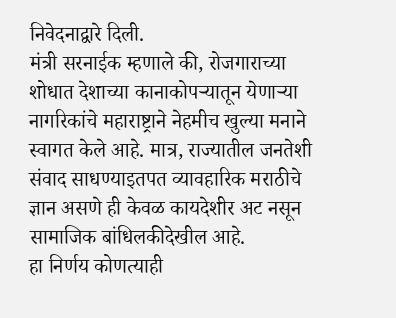निवेदनाद्वारे दिली.
मंत्री सरनाईक म्हणाले की, रोजगाराच्या शोधात देशाच्या कानाकोपऱ्यातून येणाऱ्या नागरिकांचे महाराष्ट्राने नेहमीच खुल्या मनाने स्वागत केले आहे. मात्र, राज्यातील जनतेशी संवाद साधण्याइतपत व्यावहारिक मराठीचे ज्ञान असणे ही केवळ कायदेशीर अट नसून सामाजिक बांधिलकीदेखील आहे.
हा निर्णय कोणत्याही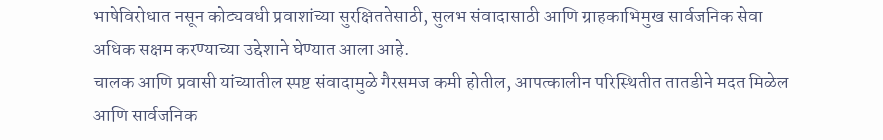भाषेविरोधात नसून कोट्यवधी प्रवाशांच्या सुरक्षिततेसाठी, सुलभ संवादासाठी आणि ग्राहकाभिमुख सार्वजनिक सेवा अधिक सक्षम करण्याच्या उद्देशाने घेण्यात आला आहे.
चालक आणि प्रवासी यांच्यातील स्पष्ट संवादामुळे गैरसमज कमी होतील, आपत्कालीन परिस्थितीत तातडीने मदत मिळेल आणि सार्वजनिक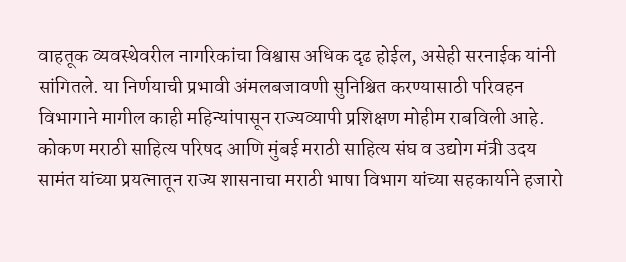वाहतूक व्यवस्थेवरील नागरिकांचा विश्वास अधिक दृढ होईल, असेही सरनाईक यांनी सांगितले. या निर्णयाची प्रभावी अंमलबजावणी सुनिश्चित करण्यासाठी परिवहन विभागाने मागील काही महिन्यांपासून राज्यव्यापी प्रशिक्षण मोहीम राबविली आहे.
कोकण मराठी साहित्य परिषद आणि मुंबई मराठी साहित्य संघ व उद्योग मंत्री उदय सामंत यांच्या प्रयत्नातून राज्य शासनाचा मराठी भाषा विभाग यांच्या सहकार्याने हजारो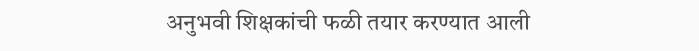अनुभवी शिक्षकांची फळी तयार करण्यात आली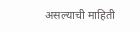असल्याची माहिती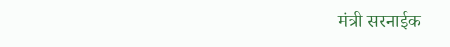मंत्री सरनाईक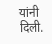यांनी दिली.